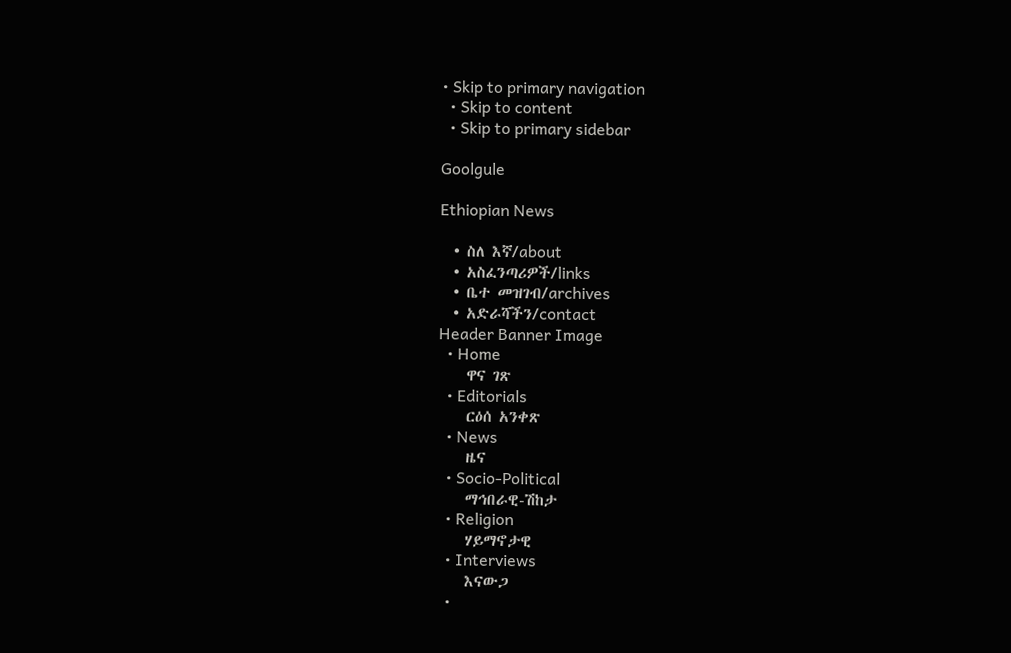• Skip to primary navigation
  • Skip to content
  • Skip to primary sidebar

Goolgule

Ethiopian News

  • ስለ እኛ/about
  • አስፈንጣሪዎች/links
  • ቤተ መዝገብ/archives
  • አድራሻችን/contact
Header Banner Image
  • Home
    ዋና ገጽ
  • Editorials
    ርዕሰ አንቀጽ
  • News
    ዜና
  • Socio-Political
    ማኅበራዊ-ሽከታ
  • Religion
    ሃይማኖታዊ
  • Interviews
    እናውጋ
  •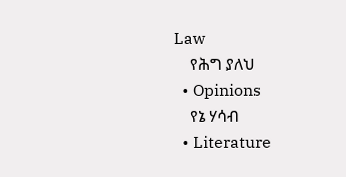Law
    የሕግ ያለህ
  • Opinions
    የኔ ሃሳብ
  • Literature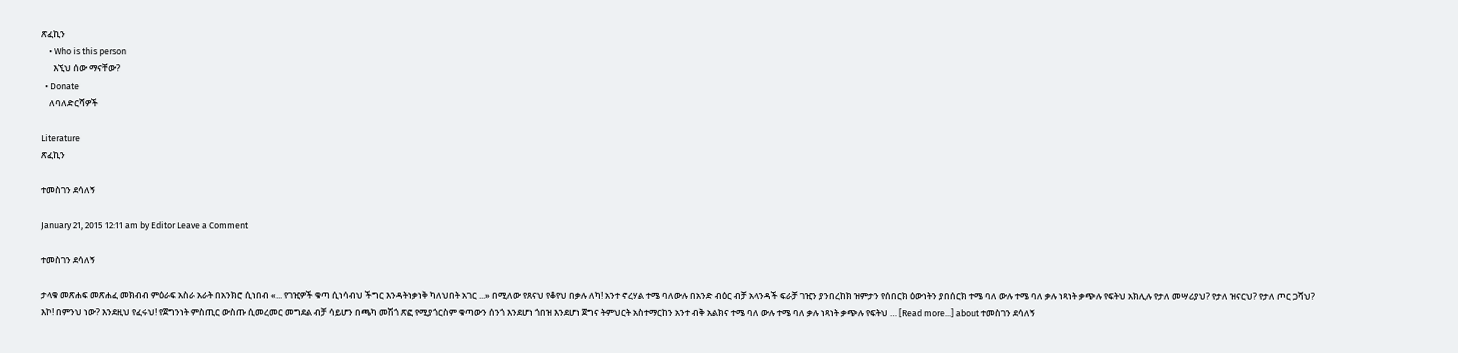ጽፈኪን
    • Who is this person
      እኚህ ሰው ማናቸው?
  • Donate
    ለባለድርሻዎች

Literature
ጽፈኪን

ተመስገን ደሳለኝ

January 21, 2015 12:11 am by Editor Leave a Comment

ተመስገን ደሳለኝ

ታላቁ መጽሐፍ መጽሐፈ መክብብ ምዕራፍ አስራ አራት በአንክሮ ሲነበብ «... የገዢዎች ቁጣ ሲነሳብህ ችግር እንዳትነቃነቅ ካለህበት አገር ...» በሚለው የጸናህ የቆየህ በቃሉ ለካ! አንተ ኖረሃል ተሜ ባለውሉ በአንድ ብዕር ብቻ አላንዳች ፍራቻ ገዢን ያንበረከክ ዝምታን የሰበርክ ዕውነትን ያበሰርክ ተሜ ባለ ውሉ ተሜ ባለ ቃሉ ነጻነት ቃጭሉ የፍትህ አክሊሉ የታለ መሣሪያህ? የታለ ዝናርህ? የታለ ጦር ጋሻህ? እኮ! በምንህ ነው? እንደዚህ የፈሩህ! የጀግንነት ምስጢር ውስጡ ሲመረመር መግደል ብቻ ሳይሆን በጫካ መሽጎ ጽፎ የሚያጎርስም ቁጣውን ሰንጎ እንደሆነ ጎበዝ እንደሆነ ጀግና ትምህርት አስተማርከን አንተ ብቅ አልክና ተሜ ባለ ውሉ ተሜ ባለ ቃሉ ነጻነት ቃጭሉ የፍትህ … [Read more...] about ተመስገን ደሳለኝ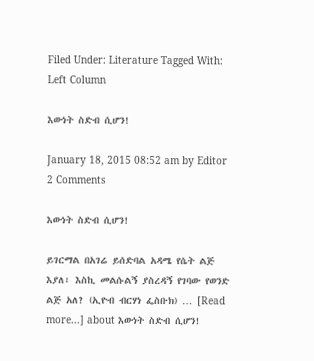Filed Under: Literature Tagged With: Left Column

እውነት ስድብ ሲሆን!

January 18, 2015 08:52 am by Editor 2 Comments

እውነት ስድብ ሲሆን!

ይገርማል በአገሬ ይሰድባል አዳሜ የሴት ልጅ እያለ፣ እስኪ መልሱልኝ ያስረዳኝ የገባው የወንድ ልጅ አለ? (ኢዮብ ብርሃነ ፌስቡክ) … [Read more...] about እውነት ስድብ ሲሆን!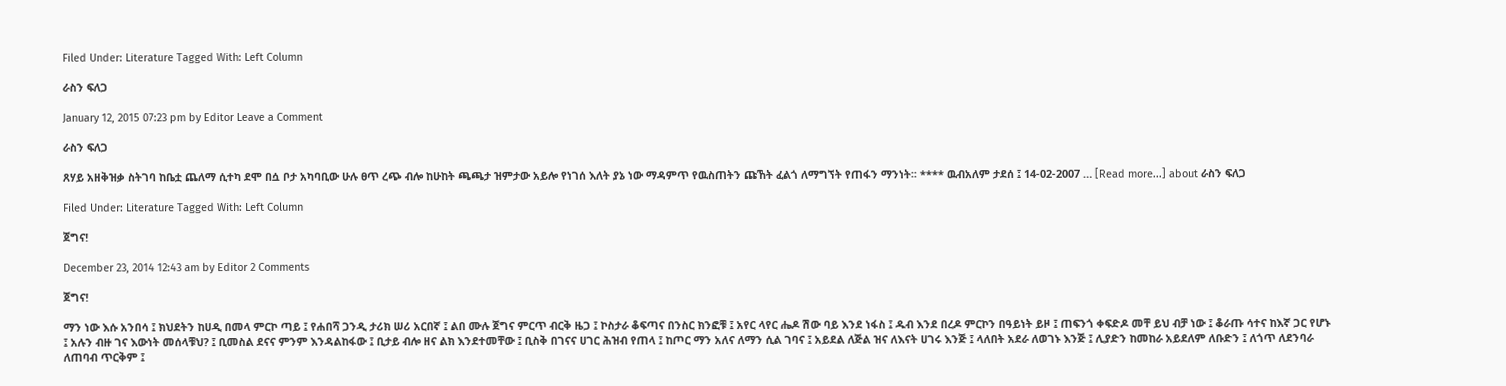Filed Under: Literature Tagged With: Left Column

ራስን ፍለጋ

January 12, 2015 07:23 pm by Editor Leave a Comment

ራስን ፍለጋ

ጸሃይ አዘቅዝቃ ስትገባ ከቤቷ ጨለማ ሲተካ ደሞ በሷ ቦታ አካባቢው ሁሉ ፀጥ ረጭ ብሎ ከሁከት ጫጫታ ዝምታው አይሎ የነገሰ እለት ያኔ ነው ማዳምጥ የዉስጠትን ጩኸት ፈልጎ ለማግኘት የጠፋን ማንነት፡፡ **** ዉብአለም ታደሰ ፤ 14-02-2007 … [Read more...] about ራስን ፍለጋ

Filed Under: Literature Tagged With: Left Column

ጀግና!

December 23, 2014 12:43 am by Editor 2 Comments

ጀግና!

ማን ነው እሱ አንበሳ ፤ ክህደትን ከሀዲ በመላ ምርኮ ጣይ ፤ የሐበሻ ጋንዲ ታሪክ ሠሪ አርበኛ ፤ ልበ ሙሉ ጀግና ምርጥ ብርቅ ዜጋ ፤ ኮስታራ ቆፍጣና በንስር ክንፎቹ ፤ አየር ላየር ሔዶ ሽው ባይ እንደ ነፋስ ፤ ዱብ እንደ በረዶ ምርኮን በዓይነት ይዞ ፤ ጠፍንጎ ቀፍድዶ መቸ ይህ ብቻ ነው ፤ ቆራጡ ሳተና ከእኛ ጋር የሆኑ ፤ አሉን ብዙ ገና እውነት መሰላቹህ? ፤ ቢመስል ደናና ምንም እንዳልከፋው ፤ ቢታይ ብሎ ዘና ልክ እንደተመቸው ፤ ቢስቅ በገናና ሀገር ሕዝብ የጠላ ፤ ከጦር ማን አለና ለማን ሲል ገባና ፤ አይደል ለጅል ዝና ለእናት ሀገሩ እንጅ ፤ ላለበት አደራ ለወገኑ እንጅ ፤ ሊያድን ከመከራ አይደለም ለቡድን ፤ ለጎጥ ለደንባራ ለጠባብ ጥርቅም ፤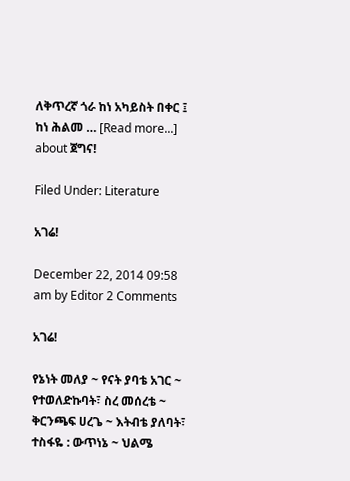ለቅጥረኛ ጎራ ከነ አካይስት በቀር ፤ ከነ ሕልመ … [Read more...] about ጀግና!

Filed Under: Literature

አገሬ!

December 22, 2014 09:58 am by Editor 2 Comments

አገሬ!

የኔነት መለያ ~ የናት ያባቴ አገር ~ የተወለድኩባት፣ ስረ መሰረቴ ~ ቅርንጫፍ ሀረጌ ~ እትብቴ ያለባት፣ ተስፋዬ : ውጥነኔ ~ ህልሜ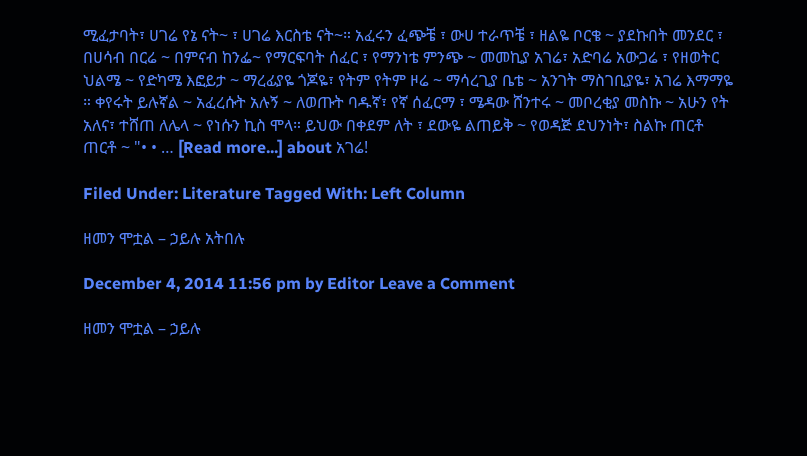ሚፈታባት፣ ሀገሬ የኔ ናት~ ፣ ሀገሬ እርስቴ ናት~። አፈሩን ፈጭቼ ፣ ውሀ ተራጥቼ ፣ ዘልዬ ቦርቄ ~ ያደኩበት መንደር ፣ በሀሳብ በርሬ ~ በምናብ ከንፌ~ የማርፍባት ሰፈር ፣ የማንነቴ ምንጭ ~ መመኪያ አገሬ፣ አድባሬ አውጋሬ ፣ የዘወትር ህልሜ ~ የድካሜ እፎይታ ~ ማረፊያዬ ጎጆዬ፣ የትም የትም ዞሬ ~ ማሳረጊያ ቤቴ ~ አንገት ማስገቢያዬ፣ አገሬ እማማዬ ። ቀየሩት ይሉኛል ~ አፈረሱት አሉኝ ~ ለወጡት ባዱኛ፣ የኛ ሰፈርማ ፣ ሜዳው ሸንተሩ ~ መቦረቂያ መስኩ ~ አሁን የት አለና፣ ተሸጠ ለሌላ ~ የነሱን ኪስ ሞላ። ይህው በቀደም ለት ፣ ደውዬ ልጠይቅ ~ የወዳጅ ደህንነት፣ ስልኩ ጠርቶ ጠርቶ ~ "• • … [Read more...] about አገሬ!

Filed Under: Literature Tagged With: Left Column

ዘመን ሞቷል – ኃይሉ አትበሉ

December 4, 2014 11:56 pm by Editor Leave a Comment

ዘመን ሞቷል – ኃይሉ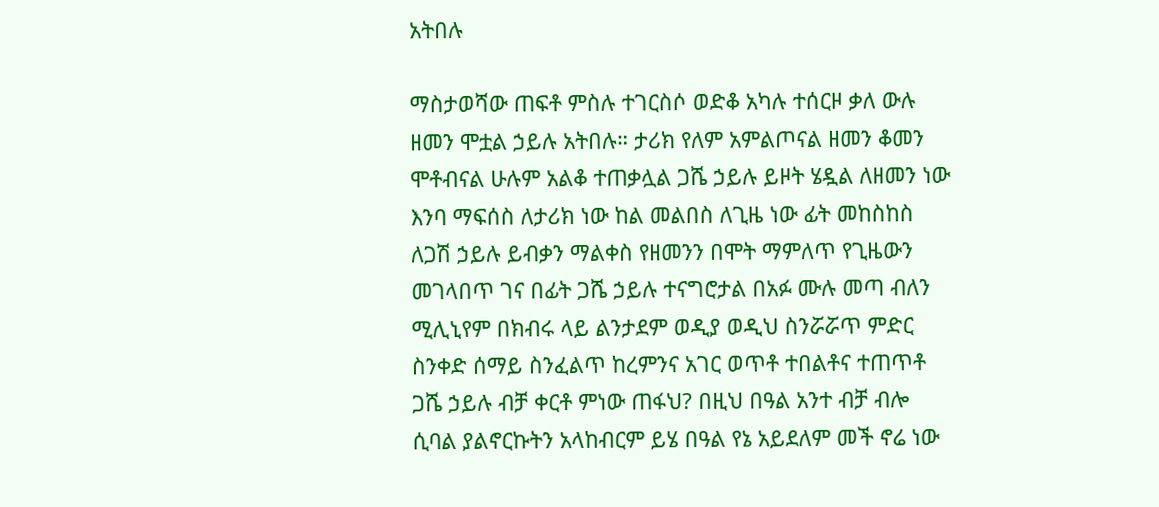አትበሉ

ማስታወሻው ጠፍቶ ምስሉ ተገርስሶ ወድቆ አካሉ ተሰርዞ ቃለ ውሉ ዘመን ሞቷል ኃይሉ አትበሉ። ታሪክ የለም አምልጦናል ዘመን ቆመን ሞቶብናል ሁሉም አልቆ ተጠቃሏል ጋሼ ኃይሉ ይዞት ሄዷል ለዘመን ነው እንባ ማፍሰስ ለታሪክ ነው ከል መልበስ ለጊዜ ነው ፊት መከስከስ ለጋሽ ኃይሉ ይብቃን ማልቀስ የዘመንን በሞት ማምለጥ የጊዜውን መገላበጥ ገና በፊት ጋሼ ኃይሉ ተናግሮታል በአፉ ሙሉ መጣ ብለን ሚሊኒየም በክብሩ ላይ ልንታደም ወዲያ ወዲህ ስንሯሯጥ ምድር ስንቀድ ሰማይ ስንፈልጥ ከረምንና አገር ወጥቶ ተበልቶና ተጠጥቶ ጋሼ ኃይሉ ብቻ ቀርቶ ምነው ጠፋህ? በዚህ በዓል አንተ ብቻ ብሎ ሲባል ያልኖርኩትን አላከብርም ይሄ በዓል የኔ አይደለም መች ኖሬ ነው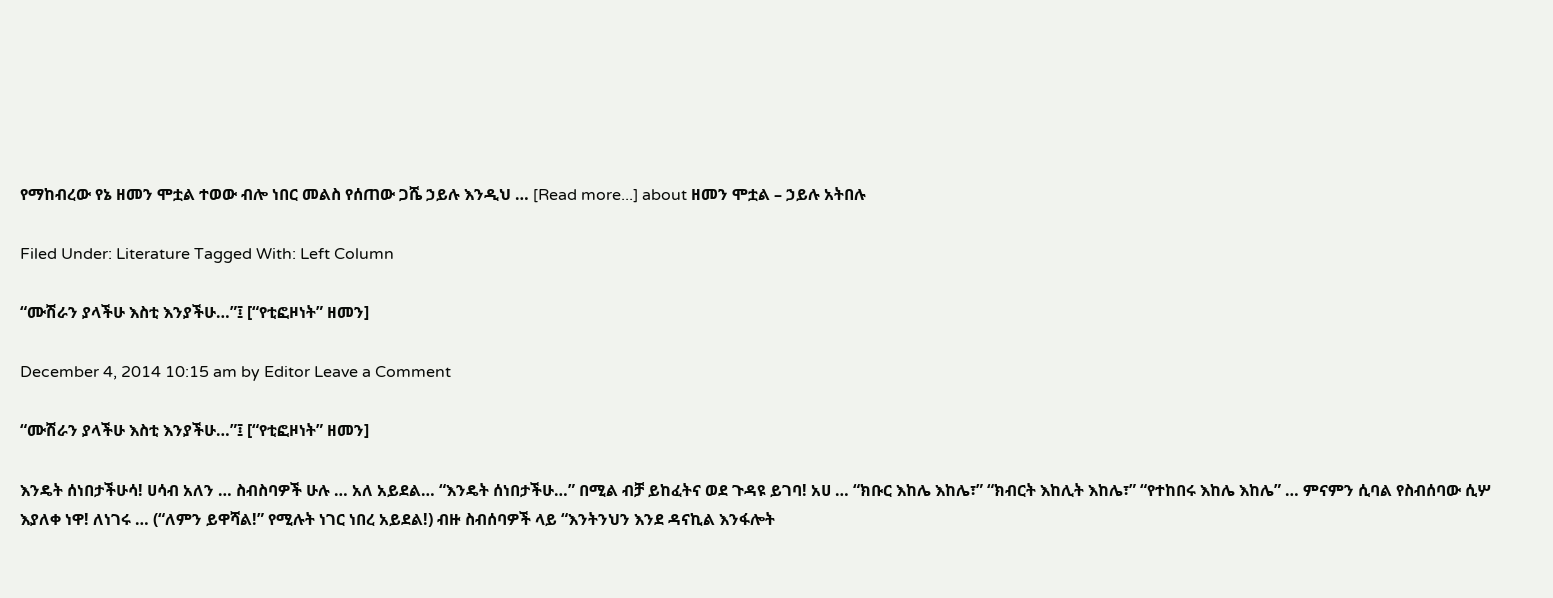የማከብረው የኔ ዘመን ሞቷል ተወው ብሎ ነበር መልስ የሰጠው ጋሼ ኃይሉ እንዲህ … [Read more...] about ዘመን ሞቷል – ኃይሉ አትበሉ

Filed Under: Literature Tagged With: Left Column

“ሙሽራን ያላችሁ እስቲ እንያችሁ…”፤ [“የቲፎዞነት” ዘመን]

December 4, 2014 10:15 am by Editor Leave a Comment

“ሙሽራን ያላችሁ እስቲ እንያችሁ…”፤ [“የቲፎዞነት” ዘመን]

እንዴት ሰነበታችሁሳ! ሀሳብ አለን … ስብስባዎች ሁሉ … አለ አይደል… “እንዴት ሰነበታችሁ…” በሚል ብቻ ይከፈትና ወደ ጉዳዩ ይገባ! አሀ … “ክቡር እከሌ እከሌ፣” “ክብርት እከሊት እከሌ፣” “የተከበሩ እከሌ እከሌ” … ምናምን ሲባል የስብሰባው ሲሦ እያለቀ ነዋ! ለነገሩ … (“ለምን ይዋሻል!” የሚሉት ነገር ነበረ አይደል!) ብዙ ስብሰባዎች ላይ “እንትንህን እንደ ዳናኪል እንፋሎት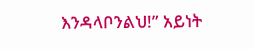እንዳላቦንልህ!” አይነት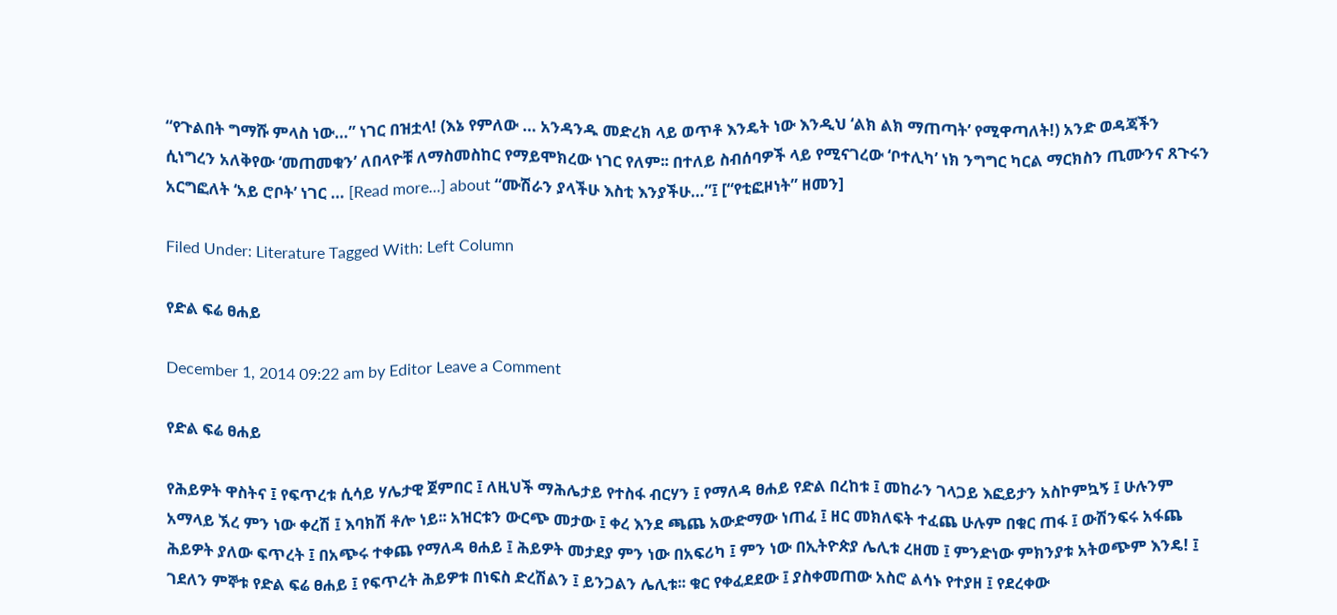“የጉልበት ግማሹ ምላስ ነው…” ነገር በዝቷላ! (እኔ የምለው … አንዳንዱ መድረክ ላይ ወጥቶ እንዴት ነው እንዲህ ‘ልክ ልክ ማጠጣት’ የሚዋጣለት!) አንድ ወዳጃችን ሲነግረን አለቅየው ‘መጠመቁን’ ለበላዮቹ ለማስመስከር የማይሞክረው ነገር የለም፡፡ በተለይ ስብሰባዎች ላይ የሚናገረው ‘ቦተሊካ’ ነክ ንግግር ካርል ማርክስን ጢሙንና ጸጉሩን አርግፎለት ‘አይ ሮቦት’ ነገር … [Read more...] about “ሙሽራን ያላችሁ እስቲ እንያችሁ…”፤ [“የቲፎዞነት” ዘመን]

Filed Under: Literature Tagged With: Left Column

የድል ፍሬ ፀሐይ

December 1, 2014 09:22 am by Editor Leave a Comment

የድል ፍሬ ፀሐይ

የሕይዎት ዋስትና ፤ የፍጥረቱ ሲሳይ ሃሌታዊ ጀምበር ፤ ለዚህች ማሕሌታይ የተስፋ ብርሃን ፤ የማለዳ ፀሐይ የድል በረከቱ ፤ መከራን ገላጋይ እፎይታን አስኮምኳኝ ፤ ሁሉንም አማላይ ኧረ ምን ነው ቀረሽ ፤ እባክሽ ቶሎ ነይ፡፡ አዝርቱን ውርጭ መታው ፤ ቀረ እንደ ጫጨ አውድማው ነጠፈ ፤ ዘር መክለፍት ተፈጨ ሁሉም በቁር ጠፋ ፤ ውሽንፍሩ አፋጨ ሕይዎት ያለው ፍጥረት ፤ በአጭሩ ተቀጨ የማለዳ ፀሐይ ፤ ሕይዎት መታደያ ምን ነው በአፍሪካ ፤ ምን ነው በኢትዮጵያ ሌሊቱ ረዘመ ፤ ምንድነው ምክንያቱ አትወጭም እንዴ! ፤ ገደለን ምኞቱ የድል ፍሬ ፀሐይ ፤ የፍጥረት ሕይዎቱ በነፍስ ድረሽልን ፤ ይንጋልን ሌሊቱ፡፡ ቁር የቀፈደደው ፤ ያስቀመጠው አስሮ ልሳኑ የተያዘ ፤ የደረቀው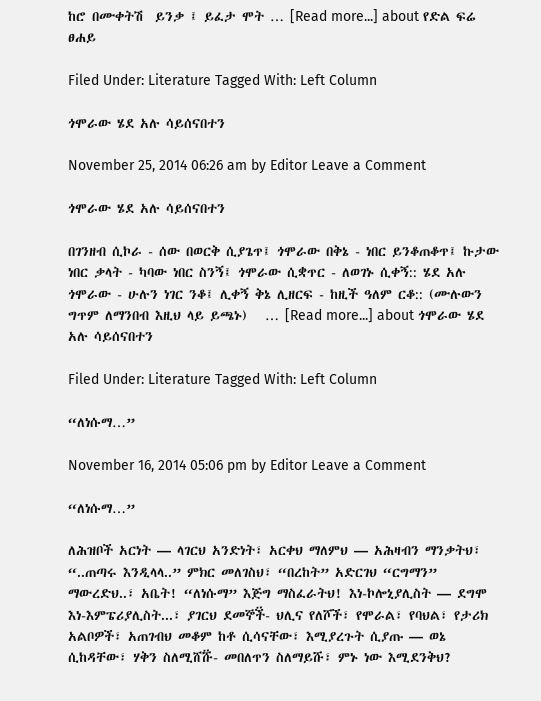ከሮ በሙቀትሽ  ይንቃ ፤ ይፈታ ሞት … [Read more...] about የድል ፍሬ ፀሐይ

Filed Under: Literature Tagged With: Left Column

ጎሞራው ሄደ አሉ ሳይሰናበተን

November 25, 2014 06:26 am by Editor Leave a Comment

ጎሞራው ሄደ አሉ ሳይሰናበተን

በገንዘብ ሲኮራ - ሰው በወርቅ ሲያጌጥ፤ ጎሞራው በቅኔ - ነበር ይንቆጠቆጥ፤ ኩታው ነበር ቃላት - ካባው ነበር ስንኝ፤ ጎሞራው ሲቋጥር - ለወገኑ ሲቀኝ:: ሄደ አሉ ጎሞራው - ሁሉን ነገር ንቆ፤ ሊቀኝ ቅኔ ሊዘርፍ - ከዚች ዓለም ርቆ:: (ሙሉውን ግጥም ለማንበብ እዚህ ላይ ይጫኑ)   … [Read more...] about ጎሞራው ሄደ አሉ ሳይሰናበተን

Filed Under: Literature Tagged With: Left Column

“ለነሱማ…”

November 16, 2014 05:06 pm by Editor Leave a Comment

“ለነሱማ…”

ለሕዝቦች አርነት — ላገርህ አንድነት፣ አርቀህ ማለምህ — አሕዛብን ማንቃትህ፣ “..ጠጣሩ እንዲላላ..” ምክር መለገስህ፣ “በረከት” አድርገህ “ርግማን” ማውረድህ..፣ አቤት! “ለነሱማ” እጅግ ማስፈራትህ! እነ-ኮሎኒያሊስት — ደግሞ እነ-እምፔሪያሊስት...፣ ያገርህ ደመኞች፟- ህሊና የለሾች፣ የሞራል፣ የባህል፣ የታሪክ አልቦዎች፣ አጠገብህ መቆም ከቶ ሲሳናቸው፣ እሚያረጉት ሲያጡ — ወኔ ሲከዳቸው፣ ሃቅን ስለሚሸሹ፟- መበለጥን ስለማይሹ፣ ምኑ ነው እሚደንቅህ?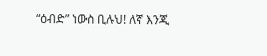“ዕብድ” ነውስ ቢሉህ! ለኛ እንጂ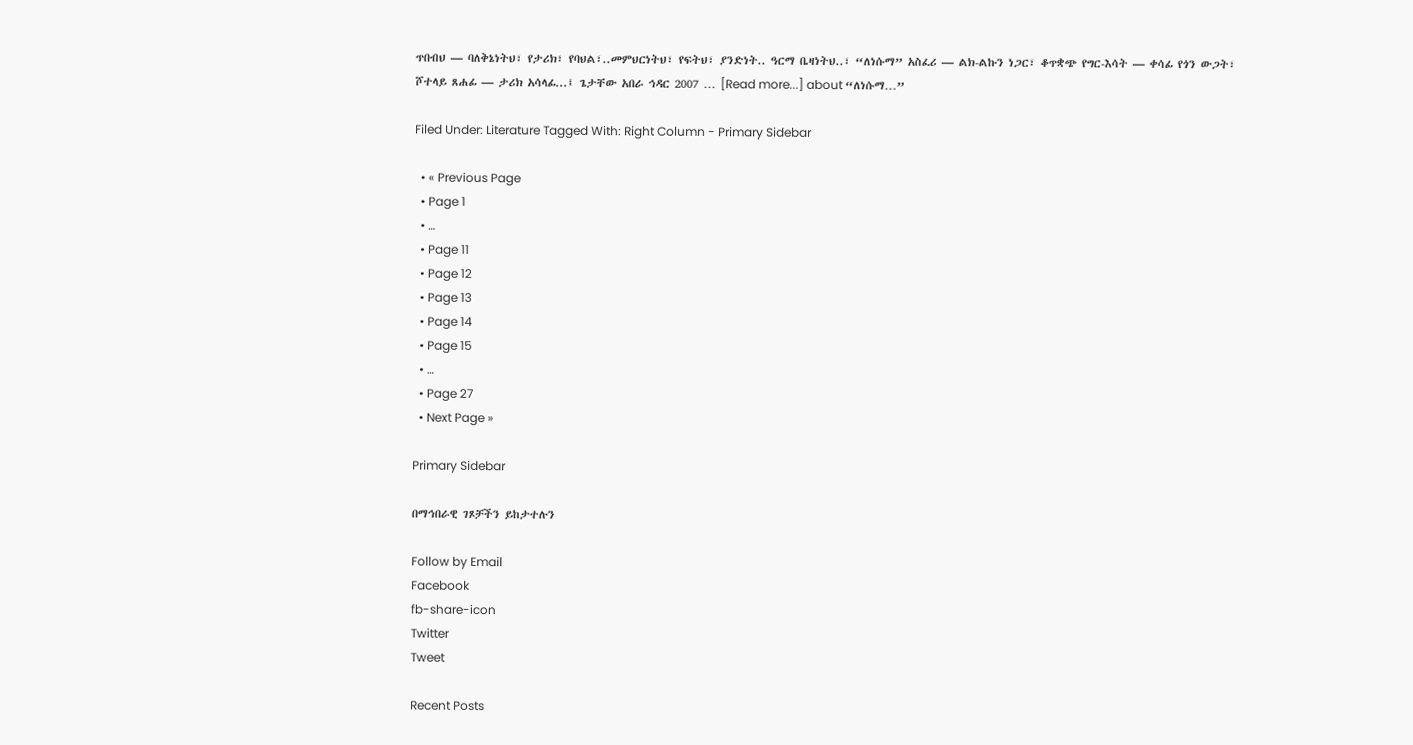ጥበብህ — ባለቅኔነትህ፣ የታሪክ፣ የባህል፣..መምህርነትህ፣ የፍትህ፣ ያንድነት.. ዓርማ ቤዛነትህ..፣ “ለነሱማ” አስፈሪ — ልክ-ልኩን ነጋር፣ ቆጥቋጭ የግር-እሳት — ቀሳፊ የጎን ውጋት፣ ሾተላይ ጸሐፊ — ታሪክ አሳላፊ...፤ ጌታቸው አበራ ኅዳር 2007 … [Read more...] about “ለነሱማ…”

Filed Under: Literature Tagged With: Right Column - Primary Sidebar

  • « Previous Page
  • Page 1
  • …
  • Page 11
  • Page 12
  • Page 13
  • Page 14
  • Page 15
  • …
  • Page 27
  • Next Page »

Primary Sidebar

በማኅበራዊ ገጾቻችን ይከታተሉን

Follow by Email
Facebook
fb-share-icon
Twitter
Tweet

Recent Posts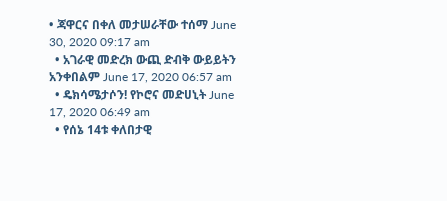• ጃዋርና በቀለ መታሠራቸው ተሰማ June 30, 2020 09:17 am
  • አገራዊ መድረክ ውጪ ድብቅ ውይይትን አንቀበልም June 17, 2020 06:57 am
  • ዴክሳሜታሶን! የኮሮና መድሀኒት June 17, 2020 06:49 am
  • የሰኔ 14ቱ ቀለበታዊ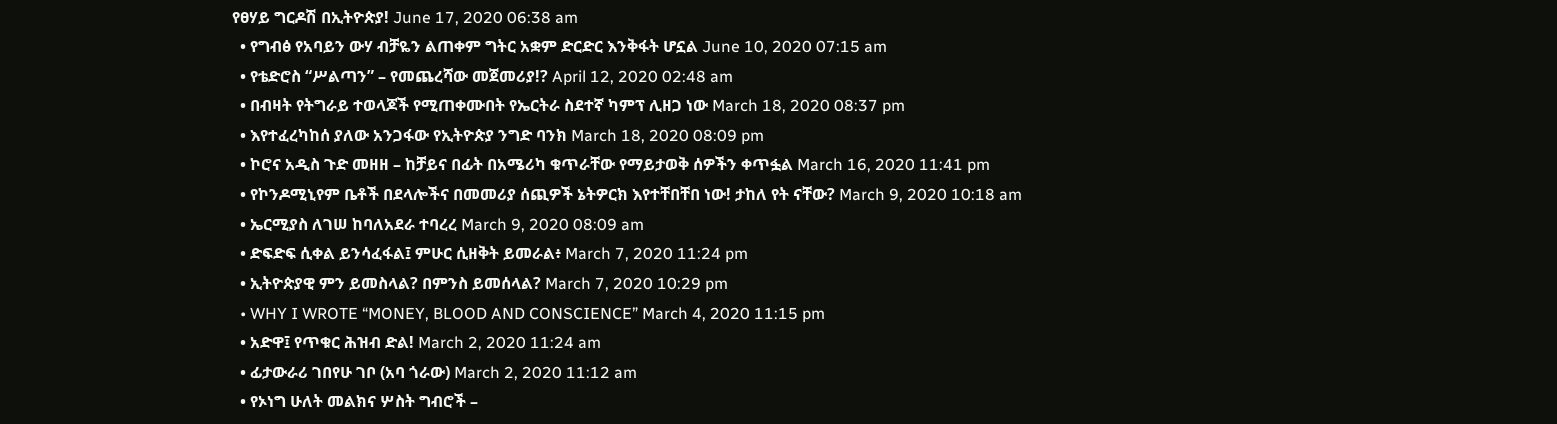የፀሃይ ግርዶሽ በኢትዮጵያ! June 17, 2020 06:38 am
  • የግብፅ የአባይን ውሃ ብቻዬን ልጠቀም ግትር አቋም ድርድር እንቅፋት ሆኗል June 10, 2020 07:15 am
  • የቴድሮስ “ሥልጣን” – የመጨረሻው መጀመሪያ!? April 12, 2020 02:48 am
  • በብዛት የትግራይ ተወላጆች የሚጠቀሙበት የኤርትራ ስደተኛ ካምፕ ሊዘጋ ነው March 18, 2020 08:37 pm
  • እየተፈረካከሰ ያለው አንጋፋው የኢትዮጵያ ንግድ ባንክ March 18, 2020 08:09 pm
  • ኮሮና አዲስ ጉድ መዘዘ – ከቻይና በፊት በአሜሪካ ቁጥራቸው የማይታወቅ ሰዎችን ቀጥፏል March 16, 2020 11:41 pm
  • የኮንዶሚኒየም ቤቶች በደላሎችና በመመሪያ ሰጪዎች ኔትዎርክ እየተቸበቸበ ነው! ታከለ የት ናቸው? March 9, 2020 10:18 am
  • ኤርሚያስ ለገሠ ከባለአደራ ተባረረ March 9, 2020 08:09 am
  • ድፍድፍ ሲቀል ይንሳፈፋል፤ ምሁር ሲዘቅት ይመራል፥ March 7, 2020 11:24 pm
  • ኢትዮጵያዊ ምን ይመስላል? በምንስ ይመሰላል? March 7, 2020 10:29 pm
  • WHY I WROTE “MONEY, BLOOD AND CONSCIENCE” March 4, 2020 11:15 pm
  • አድዋ፤ የጥቁር ሕዝብ ድል! March 2, 2020 11:24 am
  • ፊታውራሪ ገበየሁ ገቦ (አባ ጎራው) March 2, 2020 11:12 am
  • የኦነግ ሁለት መልክና ሦስት ግብሮች –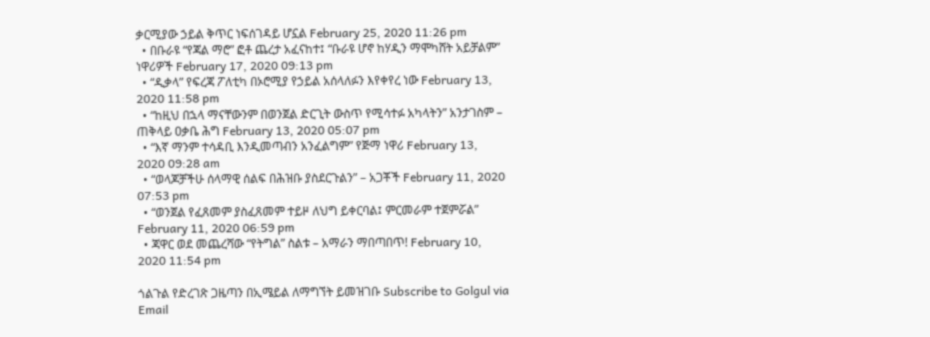ቃርሚያው ኃይል ቅጥር ነፍሰገዳይ ሆኗል February 25, 2020 11:26 pm
  • በቡራዩ “የጃል ማሮ” ፎቶ ጨረታ አፈናከተ፤ “ቡራዩ ሆኖ ከሃዲን ማሞካሸት አይቻልም” ነዋሪዎች February 17, 2020 09:13 pm
  • “ዲቃላ” የፍረጃ ፖለቲካ በኦሮሚያ የኃይል አሰላለፉን እየቀየረ ነው February 13, 2020 11:58 pm
  • “ከዚህ በኋላ ማናቸውንም በወንጀል ድርጊት ውስጥ የሚሳተፉ አካላትን” አንታገስም – ጠቅላይ ዐቃቤ ሕግ February 13, 2020 05:07 pm
  • “እኛ ማንም ተሳዳቢ እንዲመጣብን አንፈልግም” የጅማ ነዋሪ February 13, 2020 09:28 am
  • “ወላጆቻችሁ ሰላማዊ ሰልፍ በሕዝቡ ያስደርጉልን” – አጋቾች February 11, 2020 07:53 pm
  • “ወንጀል የፈጸመም ያስፈጸመም ተይዞ ለህግ ይቀርባል፤ ምርመራም ተጀምሯል” February 11, 2020 06:59 pm
  • ጃዋር ወደ መጨረሻው “የትግል” ስልቱ – አማራን ማበጣበጥ! February 10, 2020 11:54 pm

ጎልጉል የድረገጽ ጋዜጣን በኢሜይል ለማግኘት ይመዝገቡ Subscribe to Golgul via Email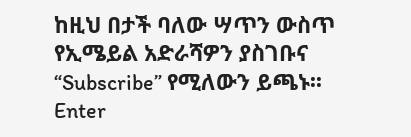ከዚህ በታች ባለው ሣጥን ውስጥ የኢሜይል አድራሻዎን ያስገቡና “Subscribe” የሚለውን ይጫኑ፡፡
Enter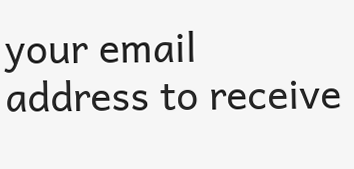your email address to receive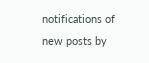notifications of new posts by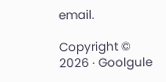email.

Copyright © 2026 · Goolgule